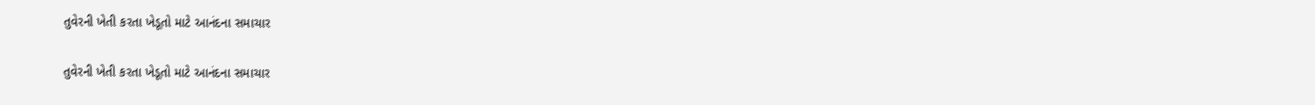તુવેરની ખેતી કરતા ખેડૂતો માટે આનંદના સમાચાર

તુવેરની ખેતી કરતા ખેડૂતો માટે આનંદના સમાચાર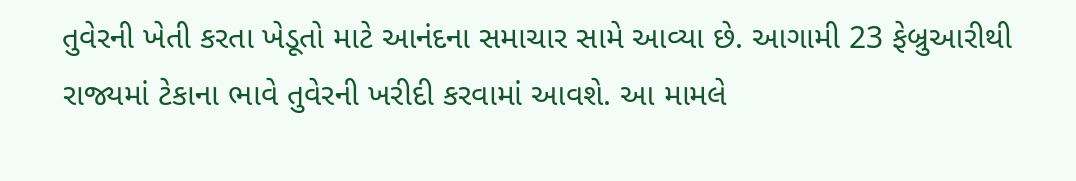તુવેરની ખેતી કરતા ખેડૂતો માટે આનંદના સમાચાર સામે આવ્યા છે. આગામી 23 ફેબ્રુઆરીથી રાજ્યમાં ટેકાના ભાવે તુવેરની ખરીદી કરવામાં આવશે. આ મામલે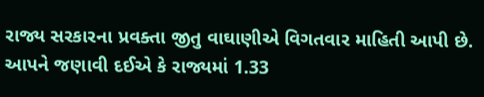રાજ્ય સરકારના પ્રવક્તા જીતુ વાઘાણીએ વિગતવાર માહિતી આપી છે. આપને જણાવી દઈએ કે રાજ્યમાં 1.33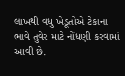લાખથી વધુ ખેડૂતોએ ટેકાના ભાવે તુવેર માટે નોંધણી કરવામાં આવી છે.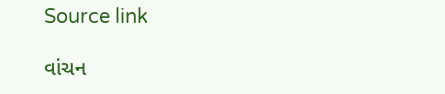Source link

વાંચન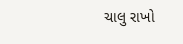ચાલુ રાખો